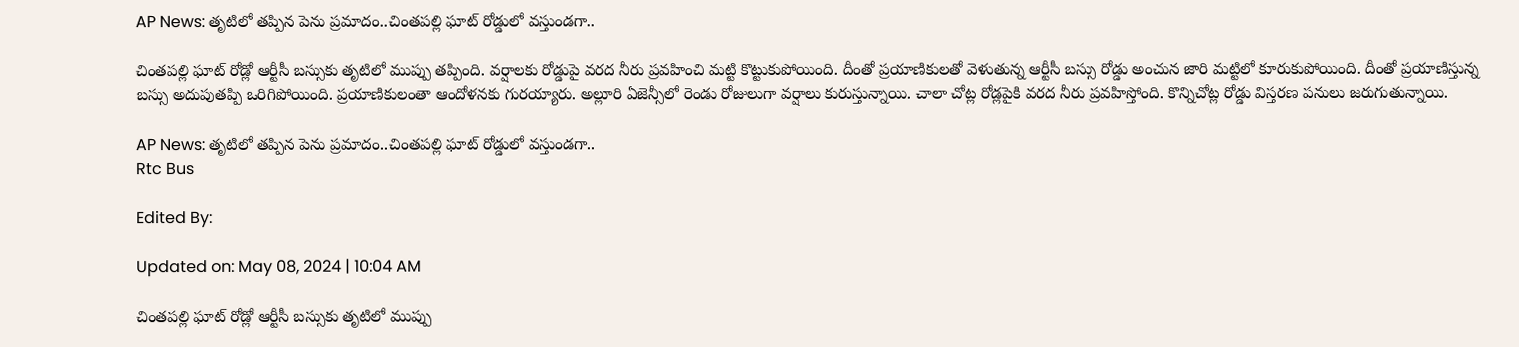AP News: తృటిలో తప్పిన పెను ప్రమాదం..చింతపల్లి ఘాట్ రోడ్డులో వస్తుండగా..

చింతపల్లి ఘాట్ రోడ్లో ఆర్టీసీ బస్సుకు తృటిలో ముప్పు తప్పింది. వర్షాలకు రోడ్డుపై వరద నీరు ప్రవహించి మట్టి కొట్టుకుపోయింది. దీంతో ప్రయాణికులతో వెళుతున్న ఆర్టీసీ బస్సు రోడ్డు అంచున జారి మట్టిలో కూరుకుపోయింది. దీంతో ప్రయాణిస్తున్న బస్సు అదుపుతప్పి ఒరిగిపోయింది. ప్రయాణికులంతా ఆందోళనకు గురయ్యారు. అల్లూరి ఏజెన్సీలో రెండు రోజులుగా వర్షాలు కురుస్తున్నాయి. చాలా చోట్ల రోడ్లపైకి వరద నీరు ప్రవహిస్తోంది. కొన్నిచోట్ల రోడ్డు విస్తరణ పనులు జరుగుతున్నాయి.

AP News: తృటిలో తప్పిన పెను ప్రమాదం..చింతపల్లి ఘాట్ రోడ్డులో వస్తుండగా..
Rtc Bus

Edited By:

Updated on: May 08, 2024 | 10:04 AM

చింతపల్లి ఘాట్ రోడ్లో ఆర్టీసీ బస్సుకు తృటిలో ముప్పు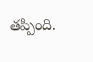తప్పింది.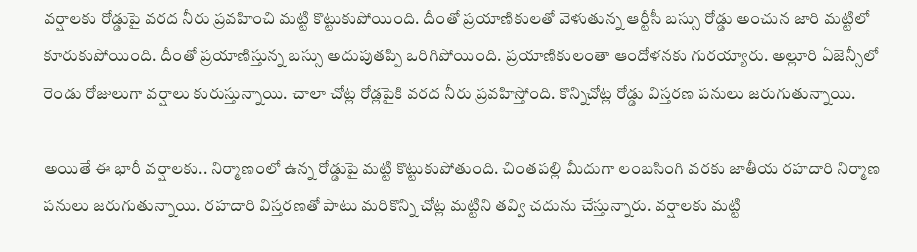వర్షాలకు రోడ్డుపై వరద నీరు ప్రవహించి మట్టి కొట్టుకుపోయింది. దీంతో ప్రయాణికులతో వెళుతున్న ఆర్టీసీ బస్సు రోడ్డు అంచున జారి మట్టిలో కూరుకుపోయింది. దీంతో ప్రయాణిస్తున్న బస్సు అదుపుతప్పి ఒరిగిపోయింది. ప్రయాణికులంతా ఆందోళనకు గురయ్యారు. అల్లూరి ఏజెన్సీలో రెండు రోజులుగా వర్షాలు కురుస్తున్నాయి. చాలా చోట్ల రోడ్లపైకి వరద నీరు ప్రవహిస్తోంది. కొన్నిచోట్ల రోడ్డు విస్తరణ పనులు జరుగుతున్నాయి.

అయితే ఈ భారీ వర్షాలకు.. నిర్మాణంలో ఉన్న రోడ్డుపై మట్టి కొట్టుకుపోతుంది. చింతపల్లి మీదుగా లంబసింగి వరకు జాతీయ రహదారి నిర్మాణ పనులు జరుగుతున్నాయి. రహదారి విస్తరణతో పాటు మరికొన్ని చోట్ల మట్టిని తవ్వి చదును చేస్తున్నారు. వర్షాలకు మట్టి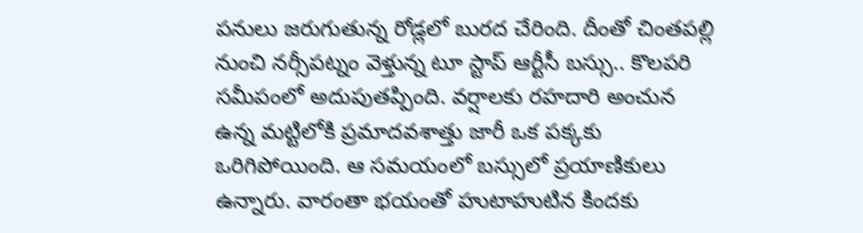పనులు జరుగుతున్న రోడ్లలో బురద చేరింది. దీంతో చింతపల్లి నుంచి నర్సీపట్నం వెళ్తున్న టూ స్టాప్ ఆర్టీసీ బస్సు.. కొలపరి సమీపంలో అదుపుతప్పింది. వర్షాలకు రహదారి అంచున ఉన్న మట్టిలోకి ప్రమాదవశాత్తు జారీ ఒక పక్కకు ఒరిగిపోయింది. ఆ సమయంలో బస్సులో ప్రయాణికులు ఉన్నారు. వారంతా భయంతో హుటాహుటిన కిందకు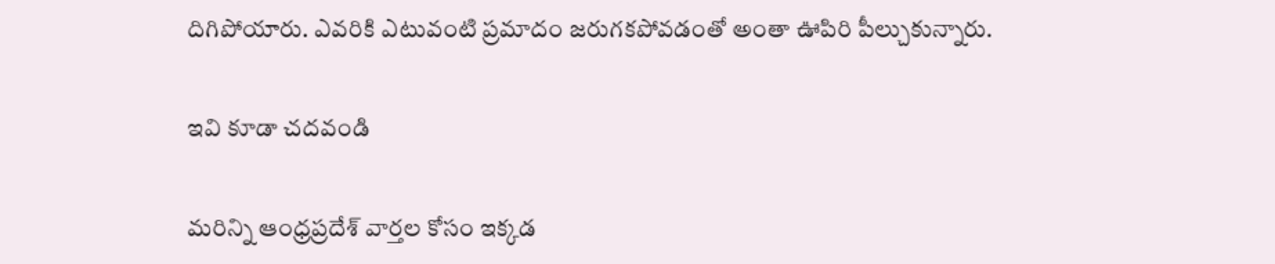దిగిపోయారు. ఎవరికి ఎటువంటి ప్రమాదం జరుగకపోవడంతో అంతా ఊపిరి పీల్చుకున్నారు.

ఇవి కూడా చదవండి

మరిన్ని ఆంధ్రప్రదేశ్ వార్తల కోసం ఇక్కడ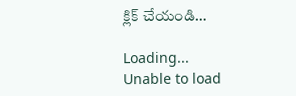క్లిక్ చేయండి…

Loading...
Unable to load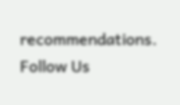recommendations.
Follow Us